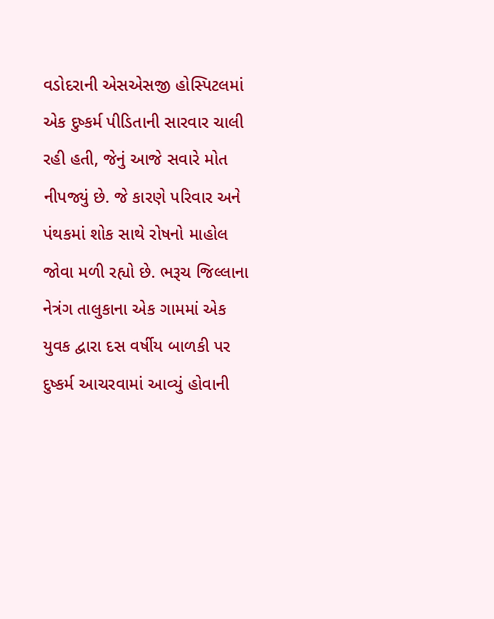વડોદરાની એસએસજી હોસ્પિટલમાં એક દુષ્કર્મ પીડિતાની સારવાર ચાલી રહી હતી, જેનું આજે સવારે મોત નીપજ્યું છે. જે કારણે પરિવાર અને પંથકમાં શોક સાથે રોષનો માહોલ જોવા મળી રહ્યો છે. ભરૂચ જિલ્લાના નેત્રંગ તાલુકાના એક ગામમાં એક યુવક દ્વારા દસ વર્ષીય બાળકી પર દુષ્કર્મ આચરવામાં આવ્યું હોવાની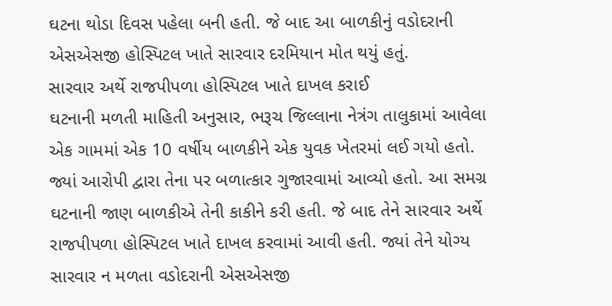ઘટના થોડા દિવસ પહેલા બની હતી. જે બાદ આ બાળકીનું વડોદરાની એસએસજી હોસ્પિટલ ખાતે સારવાર દરમિયાન મોત થયું હતું.
સારવાર અર્થે રાજપીપળા હોસ્પિટલ ખાતે દાખલ કરાઈ
ઘટનાની મળતી માહિતી અનુસાર, ભરૂચ જિલ્લાના નેત્રંગ તાલુકામાં આવેલા એક ગામમાં એક 10 વર્ષીય બાળકીને એક યુવક ખેતરમાં લઈ ગયો હતો. જ્યાં આરોપી દ્વારા તેના પર બળાત્કાર ગુજારવામાં આવ્યો હતો. આ સમગ્ર ઘટનાની જાણ બાળકીએ તેની કાકીને કરી હતી. જે બાદ તેને સારવાર અર્થે રાજપીપળા હોસ્પિટલ ખાતે દાખલ કરવામાં આવી હતી. જ્યાં તેને યોગ્ય સારવાર ન મળતા વડોદરાની એસએસજી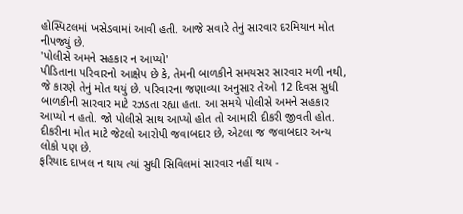હોસ્પિટલમાં ખસેડવામાં આવી હતી. આજે સવારે તેનું સારવાર દરમિયાન મોત નીપજ્યું છે.
'પોલીસે અમને સહકાર ન આપ્યો'
પીડિતાના પરિવારનો આક્ષેપ છે કે, તેમની બાળકીને સમયસર સારવાર મળી નથી, જે કારણે તેનું મોત થયું છે. પરિવારના જણાવ્યા અનુસાર તેઓ 12 દિવસ સુધી બાળકીની સારવાર માટે રઝડતા રહ્યા હતા. આ સમયે પોલીસે અમને સહકાર આપ્યો ન હતો. જો પોલીસે સાથ આપ્યો હોત તો આમારી દીકરી જીવતી હોત. દીકરીના મોત માટે જેટલો આરોપી જવાબદાર છે, એટલા જ જવાબદાર અન્ય લોકો પણ છે.
ફરિયાદ દાખલ ન થાય ત્યાં સુધી સિવિલમાં સારવાર નહીં થાય -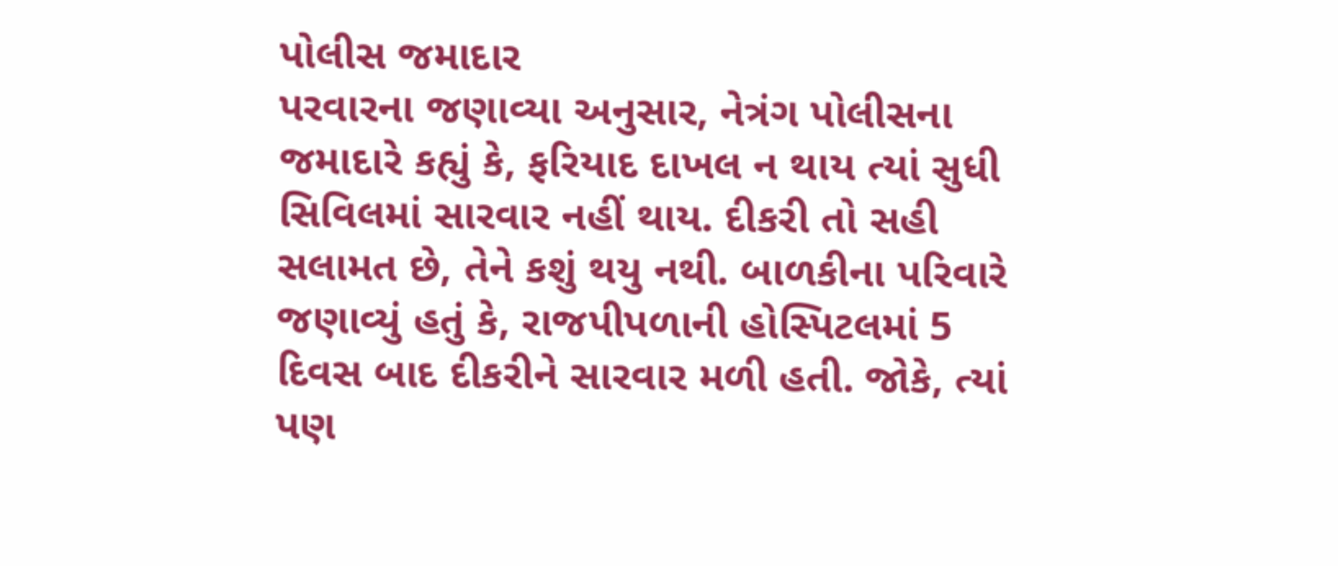પોલીસ જમાદાર
પરવારના જણાવ્યા અનુસાર, નેત્રંગ પોલીસના જમાદારે કહ્યું કે, ફરિયાદ દાખલ ન થાય ત્યાં સુધી સિવિલમાં સારવાર નહીં થાય. દીકરી તો સહી સલામત છે, તેને કશું થયુ નથી. બાળકીના પરિવારે જણાવ્યું હતું કે, રાજપીપળાની હોસ્પિટલમાં 5 દિવસ બાદ દીકરીને સારવાર મળી હતી. જોકે, ત્યાં પણ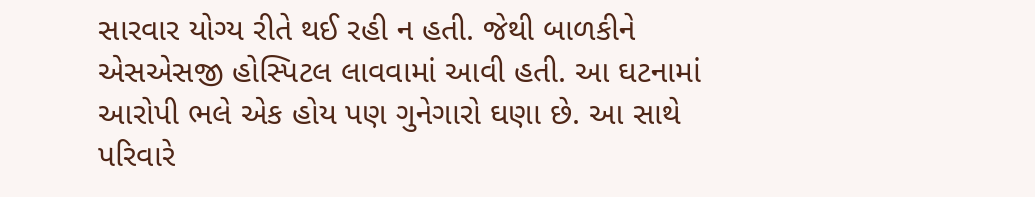સારવાર યોગ્ય રીતે થઈ રહી ન હતી. જેથી બાળકીને એસએસજી હોસ્પિટલ લાવવામાં આવી હતી. આ ઘટનામાં આરોપી ભલે એક હોય પણ ગુનેગારો ઘણા છે. આ સાથે પરિવારે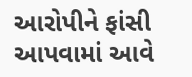આરોપીને ફાંસી આપવામાં આવે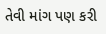તેવી માંગ પણ કરી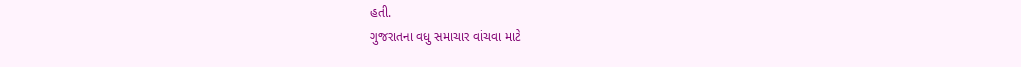હતી.
ગુજરાતના વધુ સમાચાર વાંચવા માટે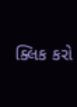ક્લિક કરો